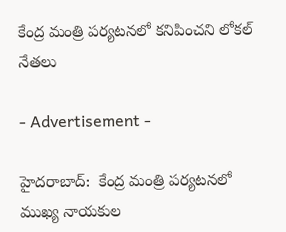కేంద్ర మంత్రి పర్యటనలో కనిపించని లోకల్ నేతలు

- Advertisement -

హైదరాబాద్:  కేంద్ర మంత్రి పర్యటనలో ముఖ్య నాయకుల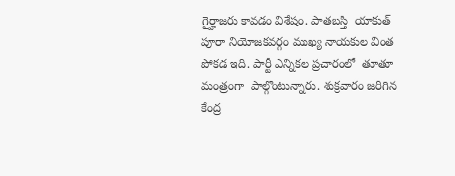గైర్హాజరు కావడం విశేషం. పాతబస్తి  యాకుత్ పూరా నియోజకవర్గం ముఖ్య నాయకుల వింత పోకడ ఇది. పార్టీ ఎన్నికల ప్రచారంలో  తూతూ మంత్రంగా  పాల్గొంటున్నారు. శుక్రవారం జరిగిన   కేంద్ర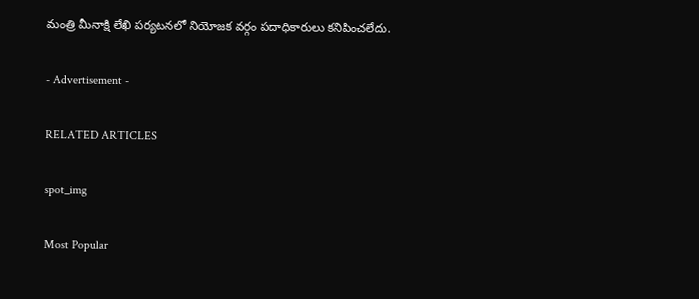మంత్రి మీనాక్షి లేఖి పర్యటనలో నియోజక వర్గం పదాధికారులు కనిపించలేదు.

- Advertisement -

RELATED ARTICLES

spot_img

Most Popular